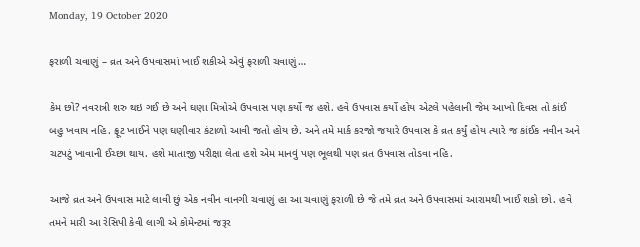Monday, 19 October 2020

ફરાળી ચવાણું – વ્રત અને ઉપવાસમાં ખાઈ શકીએ એવું ફરાળી ચવાણું…

કેમ છો? નવરાત્રી શરુ થઇ ગઈ છે અને ઘણા મિત્રોએ ઉપવાસ પણ કર્યો જ હશે. હવે ઉપવાસ કર્યો હોય એટલે પહેલાની જેમ આખો દિવસ તો કાંઈ બહુ ખવાય નહિ. ફ્રૂટ ખાઈને પણ ઘણીવાર કંટાળો આવી જતો હોય છે. અને તમે માર્ક કરજો જયારે ઉપવાસ કે વ્રત કર્યું હોય ત્યારે જ કાંઈક નવીન અને ચટપટું ખાવાની ઈચ્છા થાય. હશે માતાજી પરીક્ષા લેતા હશે એમ માનવું પણ ભૂલથી પણ વ્રત ઉપવાસ તોડવા નહિ.

આજે વ્રત અને ઉપવાસ માટે લાવી છું એક નવીન વાનગી ચવાણું હા આ ચવાણું ફરાળી છે જે તમે વ્રત અને ઉપવાસમાં આરામથી ખાઈ શકો છો. હવે તમને મારી આ રેસિપી કેવી લાગી એ કોમેન્ટમાં જરૂર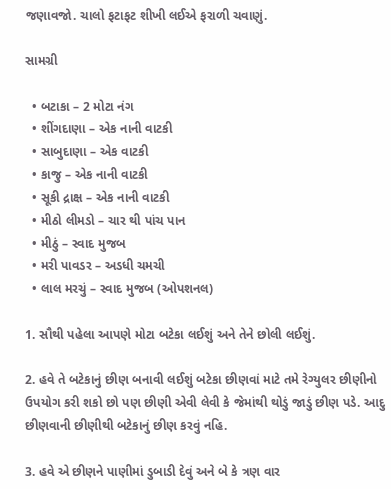જણાવજો. ચાલો ફટાફટ શીખી લઈએ ફરાળી ચવાણું.

સામગ્રી

  • બટાકા – 2 મોટા નંગ
  • શીંગદાણા – એક નાની વાટકી
  • સાબુદાણા – એક વાટકી
  • કાજુ – એક નાની વાટકી
  • સૂકી દ્રાક્ષ – એક નાની વાટકી
  • મીઠો લીમડો – ચાર થી પાંચ પાન
  • મીઠું – સ્વાદ મુજબ
  • મરી પાવડર – અડધી ચમચી
  • લાલ મરચું – સ્વાદ મુજબ (ઓપશનલ)

1. સૌથી પહેલા આપણે મોટા બટેકા લઈશું અને તેને છોલી લઈશું.

2. હવે તે બટેકાનું છીણ બનાવી લઈશું બટેકા છીણવાં માટે તમે રેગ્યુલર છીણીનો ઉપયોગ કરી શકો છો પણ છીણી એવી લેવી કે જેમાંથી થોડું જાડું છીણ પડે. આદુ છીણવાની છીણીથી બટેકાનું છીણ કરવું નહિ.

3. હવે એ છીણને પાણીમાં ડુબાડી દેવું અને બે કે ત્રણ વાર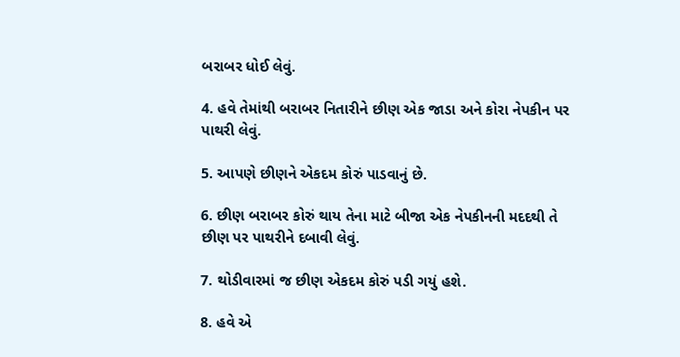બરાબર ધોઈ લેવું.

4. હવે તેમાંથી બરાબર નિતારીને છીણ એક જાડા અને કોરા નેપકીન પર પાથરી લેવું.

5. આપણે છીણને એકદમ કોરું પાડવાનું છે.

6. છીણ બરાબર કોરું થાય તેના માટે બીજા એક નેપકીનની મદદથી તે છીણ પર પાથરીને દબાવી લેવું.

7. થોડીવારમાં જ છીણ એકદમ કોરું પડી ગયું હશે.

8. હવે એ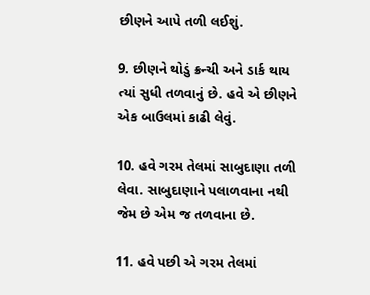છીણને આપે તળી લઈશું.

9. છીણને થોડું ક્રન્ચી અને ડાર્ક થાય ત્યાં સુધી તળવાનું છે. હવે એ છીણને એક બાઉલમાં કાઢી લેવું.

10. હવે ગરમ તેલમાં સાબુદાણા તળી લેવા. સાબુદાણાને પલાળવાના નથી જેમ છે એમ જ તળવાના છે.

11. હવે પછી એ ગરમ તેલમાં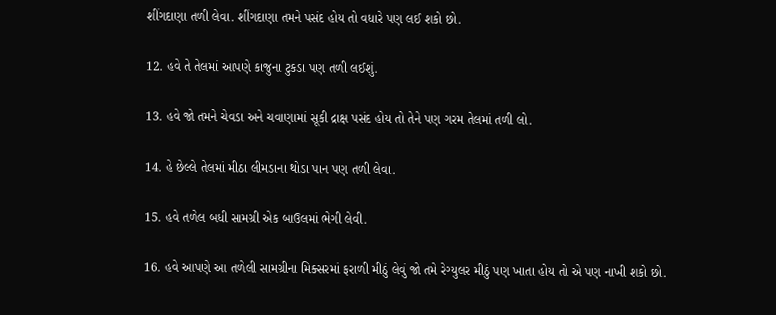શીંગદાણા તળી લેવા. શીંગદાણા તમને પસંદ હોય તો વધારે પણ લઈ શકો છો.

12. હવે તે તેલમાં આપણે કાજુના ટુકડા પણ તળી લઈશું.

13. હવે જો તમને ચેવડા અને ચવાણામાં સૂકી દ્રાક્ષ પસંદ હોય તો તેને પણ ગરમ તેલમાં તળી લો.

14. હે છેલ્લે તેલમાં મીઠા લીમડાના થોડા પાન પણ તળી લેવા.

15. હવે તળેલ બધી સામગ્રી એક બાઉલમાં ભેગી લેવી.

16. હવે આપણે આ તળેલી સામગ્રીના મિક્સરમાં ફરાળી મીઠું લેવું જો તમે રેગ્યુલર મીઠું પણ ખાતા હોય તો એ પણ નાખી શકો છો.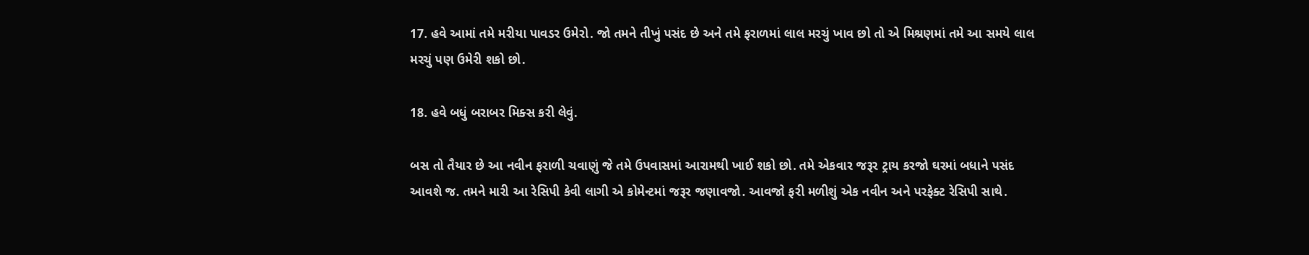17. હવે આમાં તમે મરીયા પાવડર ઉમેરો. જો તમને તીખું પસંદ છે અને તમે ફરાળમાં લાલ મરચું ખાવ છો તો એ મિશ્રણમાં તમે આ સમયે લાલ મરચું પણ ઉમેરી શકો છો.

18. હવે બધું બરાબર મિક્સ કરી લેવું.

બસ તો તૈયાર છે આ નવીન ફરાળી ચવાણું જે તમે ઉપવાસમાં આરામથી ખાઈ શકો છો. તમે એકવાર જરૂર ટ્રાય કરજો ઘરમાં બધાને પસંદ આવશે જ. તમને મારી આ રેસિપી કેવી લાગી એ કોમેન્ટમાં જરૂર જણાવજો. આવજો ફરી મળીશું એક નવીન અને પરફેક્ટ રેસિપી સાથે.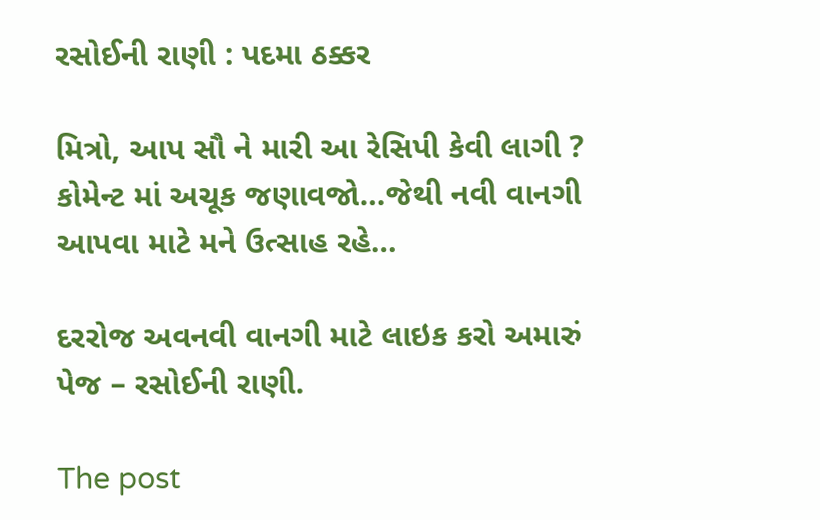રસોઈની રાણી : પદમા ઠક્કર

મિત્રો, આપ સૌ ને મારી આ રેસિપી કેવી લાગી ? કોમેન્ટ માં અચૂક જણાવજો…જેથી નવી વાનગી આપવા માટે મને ઉત્સાહ રહે…

દરરોજ અવનવી વાનગી માટે લાઇક કરો અમારું પેજ – રસોઈની રાણી.

The post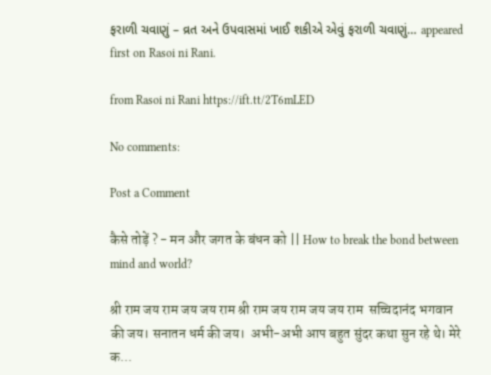ફરાળી ચવાણું – વ્રત અને ઉપવાસમાં ખાઈ શકીએ એવું ફરાળી ચવાણું… appeared first on Rasoi ni Rani.

from Rasoi ni Rani https://ift.tt/2T6mLED

No comments:

Post a Comment

कैसे तोड़ें ? - मन और जगत के बंधन को || How to break the bond between mind and world?

श्री राम जय राम जय जय राम श्री राम जय राम जय जय राम  सच्चिदानंद भगवान की जय। सनातन धर्म की जय।  अभी-अभी आप बहुत सुंदर कथा सुन रहे थे। मेरे क...